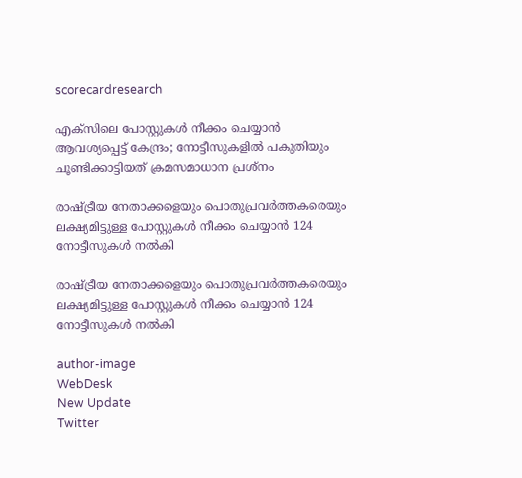scorecardresearch

എക്സിലെ പോസ്റ്റുകൾ നീക്കം ചെയ്യാൻ ആവശ്യപ്പെട്ട് കേന്ദ്രം; നോട്ടീസുകളിൽ പകുതിയും ചൂണ്ടിക്കാട്ടിയത് ക്രമസമാധാന പ്രശ്നം

രാഷ്ട്രീയ നേതാക്കളെയും പൊതുപ്രവർത്തകരെയും ലക്ഷ്യമിട്ടുള്ള പോസ്റ്റുകൾ നീക്കം ചെയ്യാൻ 124 നോട്ടീസുകൾ നൽകി

രാഷ്ട്രീയ നേതാക്കളെയും പൊതുപ്രവർത്തകരെയും ലക്ഷ്യമിട്ടുള്ള പോസ്റ്റുകൾ നീക്കം ചെയ്യാൻ 124 നോട്ടീസുകൾ നൽകി

author-image
WebDesk
New Update
Twitter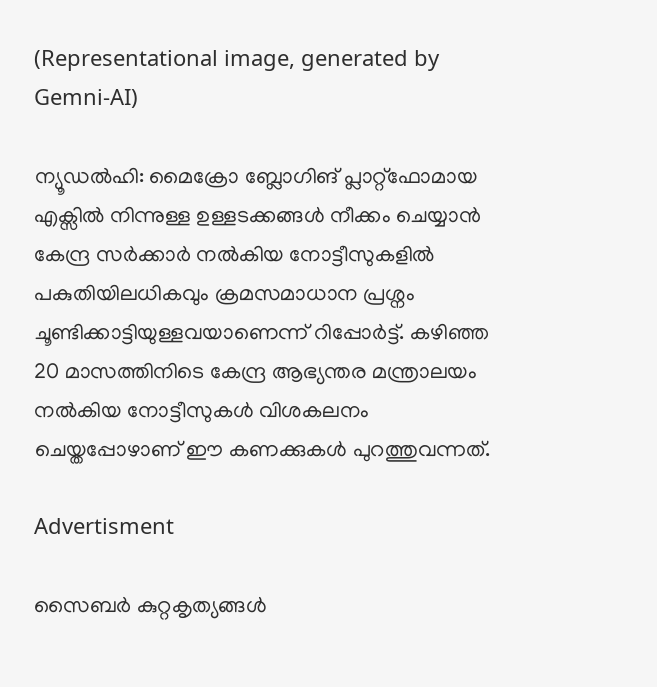(Representational image, generated by Gemni-AI)

ന്യൂഡൽഹി: മൈക്രോ ബ്ലോഗിങ് പ്ലാറ്റ്‌ഫോമായ എക്സിൽ നിന്നുള്ള ഉള്ളടക്കങ്ങൾ നീക്കം ചെയ്യാൻ കേന്ദ്ര സർക്കാർ നൽകിയ നോട്ടീസുകളിൽ പകുതിയിലധികവും ക്രമസമാധാന പ്രശ്നം ചൂണ്ടിക്കാട്ടിയുള്ളവയാണെന്ന് റിപ്പോർട്ട്. കഴിഞ്ഞ 20 മാസത്തിനിടെ കേന്ദ്ര ആഭ്യന്തര മന്ത്രാലയം നൽകിയ നോട്ടീസുകൾ വിശകലനം ചെയ്തപ്പോഴാണ് ഈ കണക്കുകൾ പുറത്തുവന്നത്.

Advertisment

സൈബർ കുറ്റകൃത്യങ്ങൾ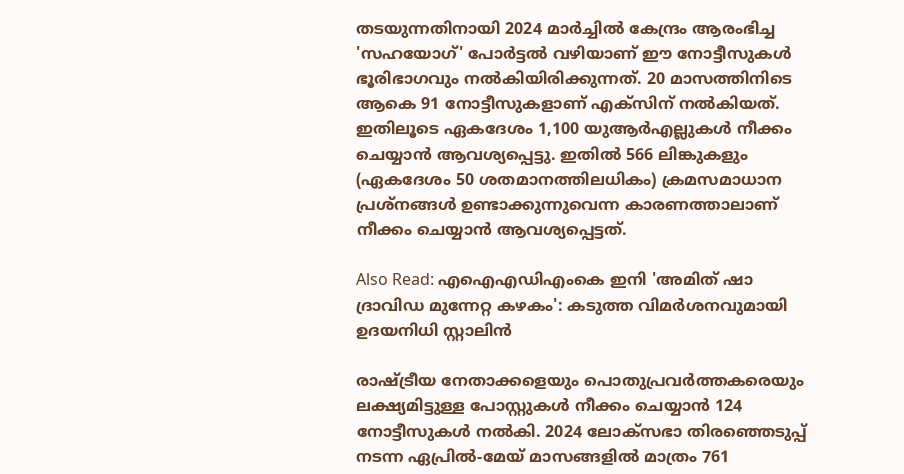തടയുന്നതിനായി 2024 മാർച്ചിൽ കേന്ദ്രം ആരംഭിച്ച 'സഹയോഗ്' പോർട്ടൽ വഴിയാണ് ഈ നോട്ടീസുകൾ ഭൂരിഭാഗവും നൽകിയിരിക്കുന്നത്. 20 മാസത്തിനിടെ ആകെ 91 നോട്ടീസുകളാണ് എക്സിന് നൽകിയത്. ഇതിലൂടെ ഏകദേശം 1,100 യുആർഎല്ലുകൾ നീക്കം ചെയ്യാൻ ആവശ്യപ്പെട്ടു. ഇതിൽ 566 ലിങ്കുകളും (ഏകദേശം 50 ശതമാനത്തിലധികം) ക്രമസമാധാന പ്രശ്നങ്ങൾ ഉണ്ടാക്കുന്നുവെന്ന കാരണത്താലാണ് നീക്കം ചെയ്യാൻ ആവശ്യപ്പെട്ടത്.

Also Read: എഐഎഡിഎംകെ ഇനി 'അമിത് ഷാ ദ്രാവിഡ മുന്നേറ്റ കഴകം': കടുത്ത വിമർശനവുമായി ഉദയനിധി സ്റ്റാലിൻ

രാഷ്ട്രീയ നേതാക്കളെയും പൊതുപ്രവർത്തകരെയും ലക്ഷ്യമിട്ടുള്ള പോസ്റ്റുകൾ നീക്കം ചെയ്യാൻ 124 നോട്ടീസുകൾ നൽകി. 2024 ലോക്സഭാ തിരഞ്ഞെടുപ്പ് നടന്ന ഏപ്രിൽ-മേയ് മാസങ്ങളിൽ മാത്രം 761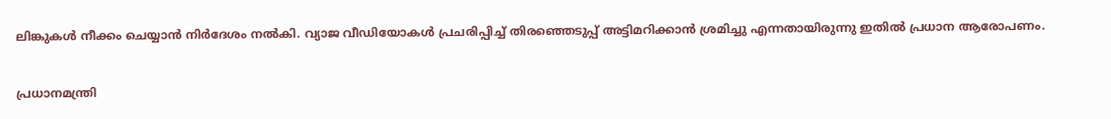ലിങ്കുകൾ നീക്കം ചെയ്യാൻ നിർദേശം നൽകി. വ്യാജ വീഡിയോകൾ പ്രചരിപ്പിച്ച് തിരഞ്ഞെടുപ്പ് അട്ടിമറിക്കാൻ ശ്രമിച്ചു എന്നതായിരുന്നു ഇതിൽ പ്രധാന ആരോപണം.

പ്രധാനമന്ത്രി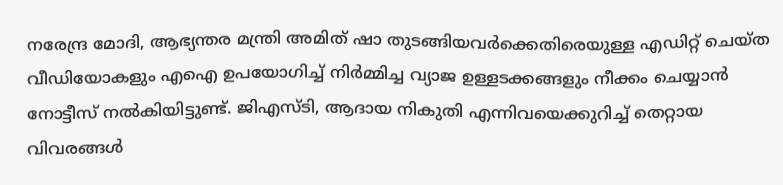നരേന്ദ്ര മോദി, ആഭ്യന്തര മന്ത്രി അമിത് ഷാ തുടങ്ങിയവർക്കെതിരെയുള്ള എഡിറ്റ് ചെയ്ത വീഡിയോകളും എഐ ഉപയോഗിച്ച് നിർമ്മിച്ച വ്യാജ ഉള്ളടക്കങ്ങളും നീക്കം ചെയ്യാൻ നോട്ടീസ് നൽകിയിട്ടുണ്ട്. ജിഎസ്ടി, ആദായ നികുതി എന്നിവയെക്കുറിച്ച് തെറ്റായ വിവരങ്ങൾ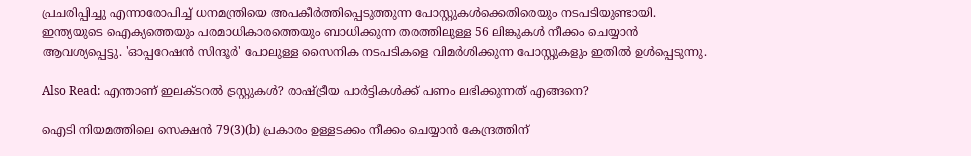പ്രചരിപ്പിച്ചു എന്നാരോപിച്ച് ധനമന്ത്രിയെ അപകീർത്തിപ്പെടുത്തുന്ന പോസ്റ്റുകൾക്കെതിരെയും നടപടിയുണ്ടായി. ഇന്ത്യയുടെ ഐക്യത്തെയും പരമാധികാരത്തെയും ബാധിക്കുന്ന തരത്തിലുള്ള 56 ലിങ്കുകൾ നീക്കം ചെയ്യാൻ ആവശ്യപ്പെട്ടു. 'ഓപ്പറേഷൻ സിന്ദൂർ' പോലുള്ള സൈനിക നടപടികളെ വിമർശിക്കുന്ന പോസ്റ്റുകളും ഇതിൽ ഉൾപ്പെടുന്നു.

Also Read: എന്താണ് ഇലക്ടറൽ ട്രസ്റ്റുകൾ? രാഷ്ട്രീയ പാർട്ടികൾക്ക് പണം ലഭിക്കുന്നത് എങ്ങനെ?

ഐടി നിയമത്തിലെ സെക്ഷൻ 79(3)(b) പ്രകാരം ഉള്ളടക്കം നീക്കം ചെയ്യാൻ കേന്ദ്രത്തിന്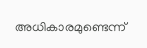അധികാരമുണ്ടെന്ന്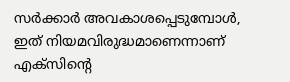സർക്കാർ അവകാശപ്പെടുമ്പോൾ, ഇത് നിയമവിരുദ്ധമാണെന്നാണ് എക്സിന്റെ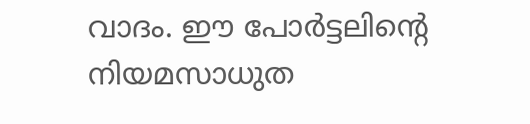വാദം. ഈ പോർട്ടലിന്റെ നിയമസാധുത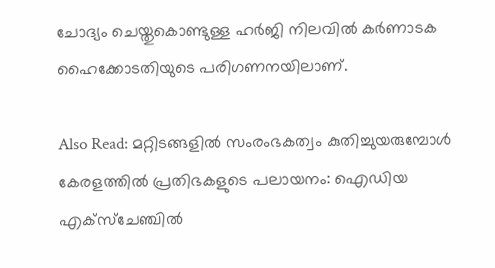ചോദ്യം ചെയ്തുകൊണ്ടുള്ള ഹർജി നിലവിൽ കർണാടക ഹൈക്കോടതിയുടെ പരിഗണനയിലാണ്.

Also Read: മറ്റിടങ്ങളിൽ സംരംഭകത്വം കുതിച്ചുയരുമ്പോൾ കേരളത്തിൽ പ്രതിഭകളുടെ പലായനം: ഐഡിയ എക്സ്ചേഞ്ചിൽ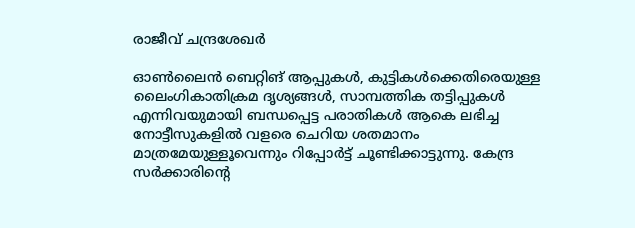രാജീവ് ചന്ദ്രശേഖർ

ഓൺലൈൻ ബെറ്റിങ് ആപ്പുകൾ, കുട്ടികൾക്കെതിരെയുള്ള ലൈംഗികാതിക്രമ ദൃശ്യങ്ങൾ, സാമ്പത്തിക തട്ടിപ്പുകൾ എന്നിവയുമായി ബന്ധപ്പെട്ട പരാതികൾ ആകെ ലഭിച്ച നോട്ടീസുകളിൽ വളരെ ചെറിയ ശതമാനം മാത്രമേയുള്ളൂവെന്നും റിപ്പോർട്ട് ചൂണ്ടിക്കാട്ടുന്നു. കേന്ദ്ര സർക്കാരിന്റെ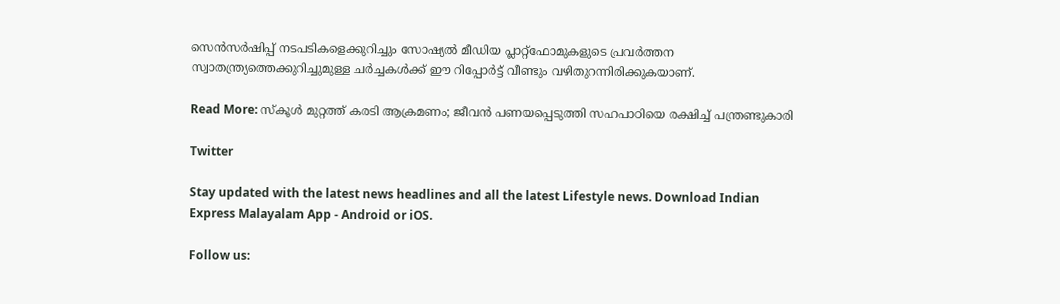സെൻസർഷിപ്പ് നടപടികളെക്കുറിച്ചും സോഷ്യൽ മീഡിയ പ്ലാറ്റ്‌ഫോമുകളുടെ പ്രവർത്തന സ്വാതന്ത്ര്യത്തെക്കുറിച്ചുമുള്ള ചർച്ചകൾക്ക് ഈ റിപ്പോർട്ട് വീണ്ടും വഴിതുറന്നിരിക്കുകയാണ്.

Read More: സ്കൂൾ മുറ്റത്ത് കരടി ആക്രമണം; ജീവൻ പണയപ്പെടുത്തി സഹപാഠിയെ രക്ഷിച്ച് പന്ത്രണ്ടുകാരി

Twitter

Stay updated with the latest news headlines and all the latest Lifestyle news. Download Indian Express Malayalam App - Android or iOS.

Follow us: